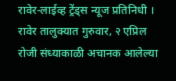रावेर-लाईव्ह ट्रेंड्स न्यूज प्रतिनिधी । रावेर तालुक्यात गुरुवार, २ एप्रिल रोजी संध्याकाळी अचानक आलेल्या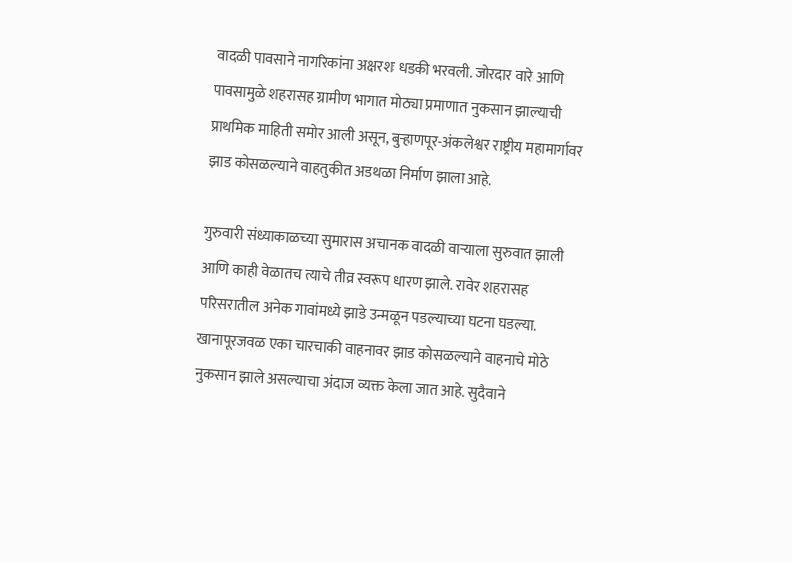वादळी पावसाने नागरिकांना अक्षरशः धडकी भरवली. जोरदार वारे आणि पावसामुळे शहरासह ग्रामीण भागात मोठ्या प्रमाणात नुकसान झाल्याची प्राथमिक माहिती समोर आली असून, बुऱ्हाणपूर-अंकलेश्वर राष्ट्रीय महामार्गावर झाड कोसळल्याने वाहतुकीत अडथळा निर्माण झाला आहे.

गुरुवारी संध्याकाळच्या सुमारास अचानक वादळी वाऱ्याला सुरुवात झाली आणि काही वेळातच त्याचे तीव्र स्वरूप धारण झाले. रावेर शहरासह परिसरातील अनेक गावांमध्ये झाडे उन्मळून पडल्याच्या घटना घडल्या. खानापूरजवळ एका चारचाकी वाहनावर झाड कोसळल्याने वाहनाचे मोठे नुकसान झाले असल्याचा अंदाज व्यक्त केला जात आहे. सुदैवाने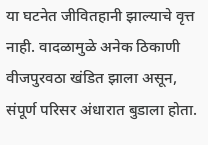या घटनेत जीवितहानी झाल्याचे वृत्त नाही. वादळामुळे अनेक ठिकाणी वीजपुरवठा खंडित झाला असून, संपूर्ण परिसर अंधारात बुडाला होता.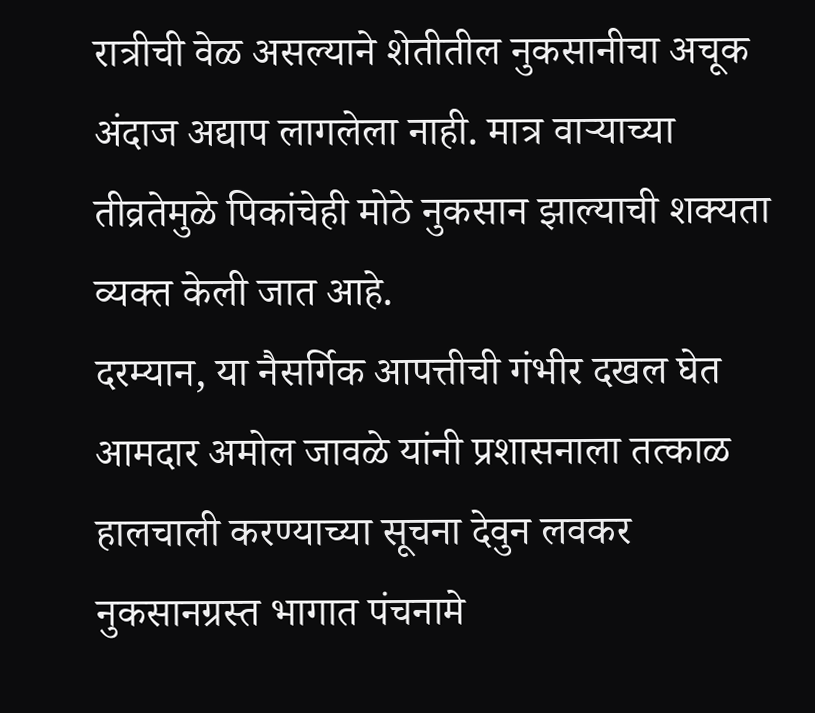रात्रीची वेळ असल्याने शेतीतील नुकसानीचा अचूक अंदाज अद्याप लागलेला नाही. मात्र वाऱ्याच्या तीव्रतेमुळे पिकांचेही मोठे नुकसान झाल्याची शक्यता व्यक्त केली जात आहे.
दरम्यान, या नैसर्गिक आपत्तीची गंभीर दखल घेत आमदार अमोल जावळे यांनी प्रशासनाला तत्काळ हालचाली करण्याच्या सूचना देवुन लवकर नुकसानग्रस्त भागात पंचनामे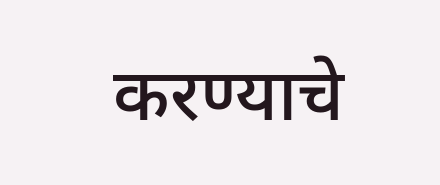करण्याचे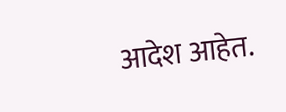आदेश आहेत.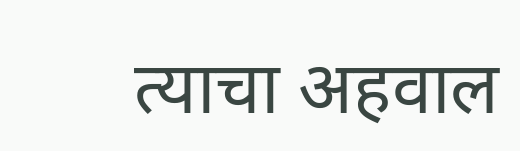त्याचा अहवाल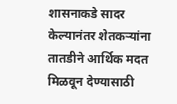शासनाकडे सादर केल्यानंतर शेतकऱ्यांना तातडीने आर्थिक मदत मिळवून देण्यासाठी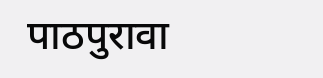पाठपुरावा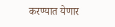करण्यात येणार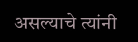असल्याचे त्यांनी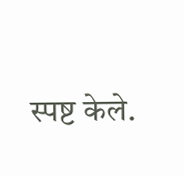स्पष्ट केले.